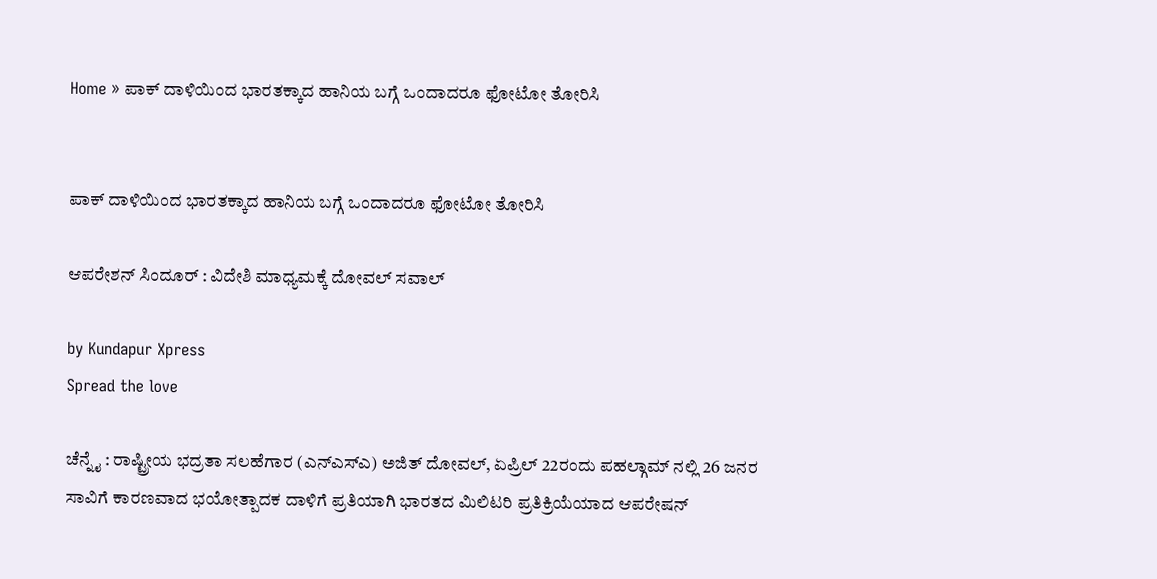Home » ಪಾಕ್‌ ದಾಳಿಯಿಂದ ಭಾರತಕ್ಕಾದ ಹಾನಿಯ ಬಗ್ಗೆ ಒಂದಾದರೂ ಫೋಟೋ ತೋರಿಸಿ


ಪಾಕ್‌ ದಾಳಿಯಿಂದ ಭಾರತಕ್ಕಾದ ಹಾನಿಯ ಬಗ್ಗೆ ಒಂದಾದರೂ ಫೋಟೋ ತೋರಿಸಿ

ಆಪರೇಶನ್‌ ಸಿಂದೂರ್‌ : ವಿದೇಶಿ ಮಾಧ್ಯಮಕ್ಕೆ ದೋವಲ್‌ ಸವಾಲ್

by Kundapur Xpress
Spread the love

ಚೆನ್ನೈ : ರಾಷ್ಟ್ರೀಯ ಭದ್ರತಾ ಸಲಹೆಗಾರ (ಎನ್‌ಎಸ್‌ಎ) ಅಜಿತ್ ದೋವಲ್, ಏಪ್ರಿಲ್ 22ರಂದು ಪಹಲ್ಗಾಮ್‌ ನಲ್ಲಿ 26 ಜನರ ಸಾವಿಗೆ ಕಾರಣವಾದ ಭಯೋತ್ಪಾದಕ ದಾಳಿಗೆ ಪ್ರತಿಯಾಗಿ ಭಾರತದ ಮಿಲಿಟರಿ ಪ್ರತಿಕ್ರಿಯೆಯಾದ ಆಪರೇಷನ್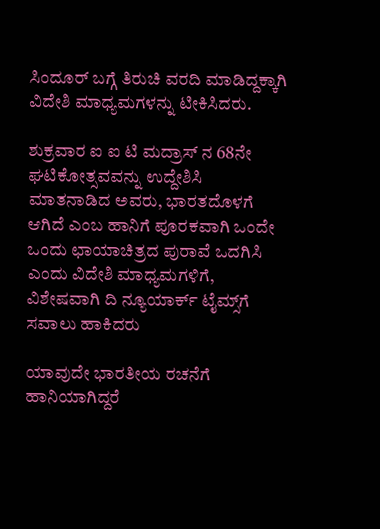ಸಿಂದೂ‌ರ್ ಬಗ್ಗೆ ತಿರುಚಿ ವರದಿ ಮಾಡಿದ್ದಕ್ಕಾಗಿ ವಿದೇಶಿ ಮಾಧ್ಯಮಗಳನ್ನು ಟೀಕಿಸಿದರು.

ಶುಕ್ರವಾರ ಐ ಐ ಟಿ ಮದ್ರಾಸ್‌ ನ 68ನೇ ಘಟಿಕೋತ್ಸವವನ್ನು ಉದ್ದೇಶಿಸಿ ಮಾತನಾಡಿದ ಅವರು, ಭಾರತದೊಳಗೆ ಆಗಿದೆ ಎಂಬ ಹಾನಿಗೆ ಪೂರಕವಾಗಿ ಒಂದೇ ಒಂದು ಛಾಯಾಚಿತ್ರದ ಪುರಾವೆ ಒದಗಿಸಿ ಎಂದು ವಿದೇಶಿ ಮಾಧ್ಯಮಗಳಿಗೆ, ವಿಶೇಷವಾಗಿ ದಿ ನ್ಯೂಯಾರ್ಕ್ ಟೈಮ್ಸ್‌ಗೆ ಸವಾಲು ಹಾಕಿದರು

ಯಾವುದೇ ಭಾರತೀಯ ರಚನೆಗೆ ಹಾನಿಯಾಗಿದ್ದರೆ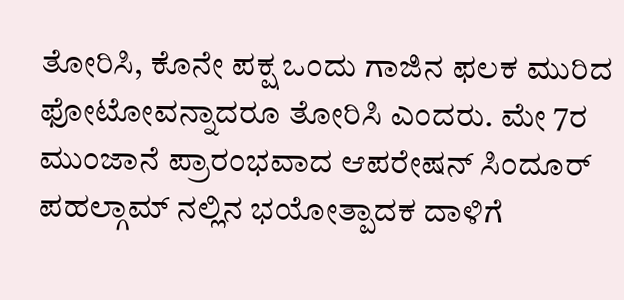ತೋರಿಸಿ, ಕೊನೇ ಪಕ್ಷ ಒಂದು ಗಾಜಿನ ಫಲಕ ಮುರಿದ ಫೋಟೋವನ್ನಾದರೂ ತೋರಿಸಿ ಎಂದರು. ಮೇ 7ರ ಮುಂಜಾನೆ ಪ್ರಾರಂಭವಾದ ಆಪರೇಷನ್ ಸಿಂದೂರ್ ಪಹಲ್ಗಾಮ್‌ ನಲ್ಲಿನ ಭಯೋತ್ಪಾದಕ ದಾಳಿಗೆ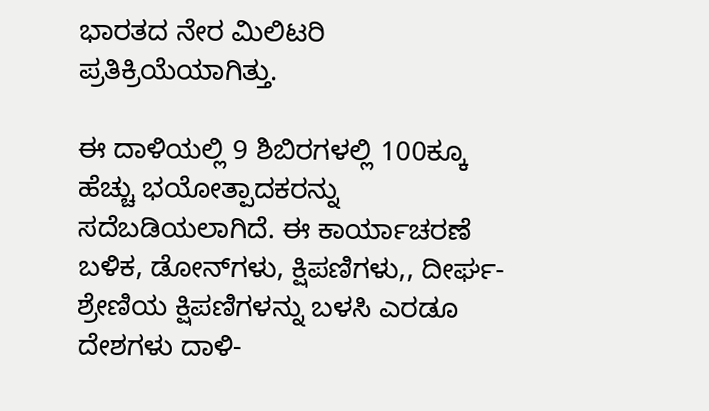ಭಾರತದ ನೇರ ಮಿಲಿಟರಿ ಪ್ರತಿಕ್ರಿಯೆಯಾಗಿತ್ತು.

ಈ ದಾಳಿಯಲ್ಲಿ 9 ಶಿಬಿರಗಳಲ್ಲಿ 100ಕ್ಕೂ ಹೆಚ್ಚು ಭಯೋತ್ಪಾದಕರನ್ನು ಸದೆಬಡಿಯಲಾಗಿದೆ. ಈ ಕಾರ್ಯಾಚರಣೆ ಬಳಿಕ, ಡೋನ್‌ಗಳು, ಕ್ಷಿಪಣಿಗಳು,, ದೀರ್ಘ-ಶ್ರೇಣಿಯ ಕ್ಷಿಪಣಿಗಳನ್ನು ಬಳಸಿ ಎರಡೂ ದೇಶಗಳು ದಾಳಿ-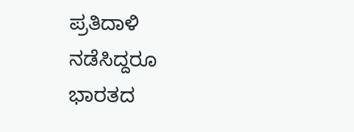ಪ್ರತಿದಾಳಿ ನಡೆಸಿದ್ದರೂ ಭಾರತದ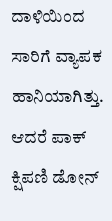ದಾಳಿಯಿಂದ ಸಾರಿಗೆ ವ್ಯಾಪಕ ಹಾನಿಯಾಗಿತ್ತು. ಆದರೆ ಪಾಕ್ ಕ್ಷಿಪಣಿ ಡೋನ್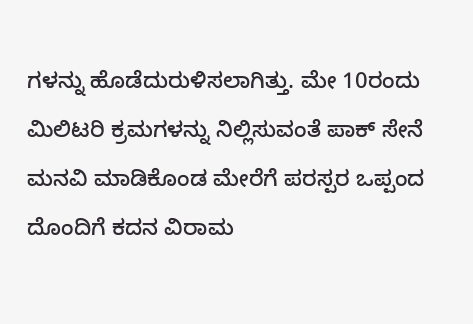ಗಳನ್ನು ಹೊಡೆದುರುಳಿಸಲಾಗಿತ್ತು. ಮೇ 10ರಂದು ಮಿಲಿಟರಿ ಕ್ರಮಗಳನ್ನು ನಿಲ್ಲಿಸುವಂತೆ ಪಾಕ್ ಸೇನೆ ಮನವಿ ಮಾಡಿಕೊಂಡ ಮೇರೆಗೆ ಪರಸ್ಪರ ಒಪ್ಪಂದ ದೊಂದಿಗೆ ಕದನ ವಿರಾಮ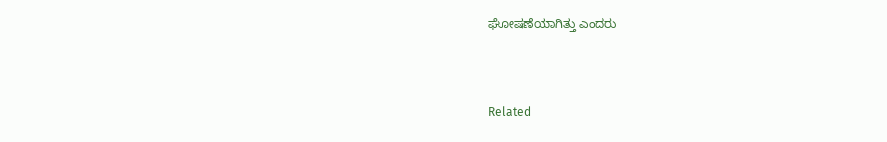ಘೋಷಣೆಯಾಗಿತ್ತು ಎಂದರು



Related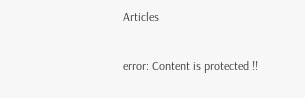Articles

error: Content is protected !!